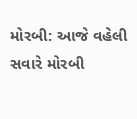મોરબી: આજે વહેલી સવારે મોરબી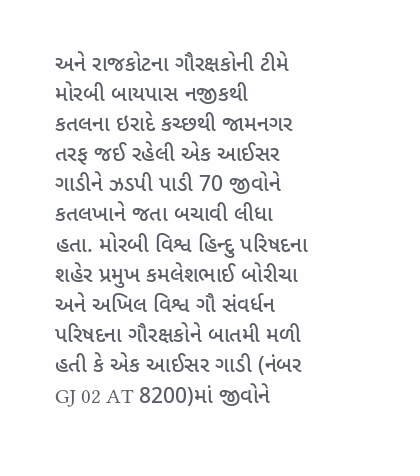અને રાજકોટના ગૌરક્ષકોની ટીમે મોરબી બાયપાસ નજીકથી કતલના ઇરાદે કચ્છથી જામનગર તરફ જઈ રહેલી એક આઈસર ગાડીને ઝડપી પાડી 70 જીવોને કતલખાને જતા બચાવી લીધા હતા. મોરબી વિશ્વ હિન્દુ પરિષદના શહેર પ્રમુખ કમલેશભાઈ બોરીચા અને અખિલ વિશ્વ ગૌ સંવર્ધન પરિષદના ગૌરક્ષકોને બાતમી મળી હતી કે એક આઈસર ગાડી (નંબર GJ 02 AT 8200)માં જીવોને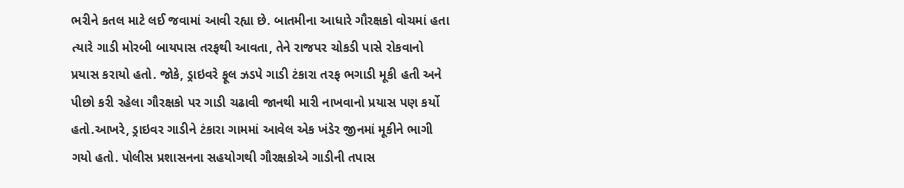ભરીને કતલ માટે લઈ જવામાં આવી રહ્યા છે. બાતમીના આધારે ગૌરક્ષકો વોચમાં હતા ત્યારે ગાડી મોરબી બાયપાસ તરફથી આવતા, તેને રાજપર ચોકડી પાસે રોકવાનો પ્રયાસ કરાયો હતો. જોકે, ડ્રાઇવરે ફૂલ ઝડપે ગાડી ટંકારા તરફ ભગાડી મૂકી હતી અને પીછો કરી રહેલા ગૌરક્ષકો પર ગાડી ચઢાવી જાનથી મારી નાખવાનો પ્રયાસ પણ કર્યો હતો.આખરે, ડ્રાઇવર ગાડીને ટંકારા ગામમાં આવેલ એક ખંડેર જીનમાં મૂકીને ભાગી ગયો હતો. પોલીસ પ્રશાસનના સહયોગથી ગૌરક્ષકોએ ગાડીની તપાસ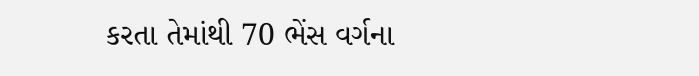કરતા તેમાંથી 70 ભેંસ વર્ગના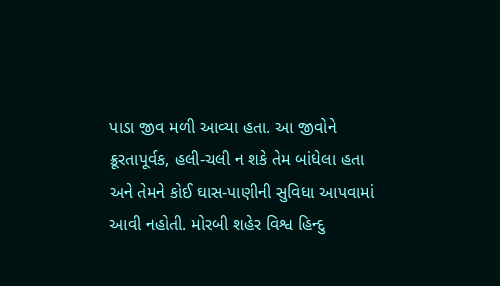પાડા જીવ મળી આવ્યા હતા. આ જીવોને ક્રૂરતાપૂર્વક, હલી-ચલી ન શકે તેમ બાંધેલા હતા અને તેમને કોઈ ઘાસ-પાણીની સુવિધા આપવામાં આવી નહોતી. મોરબી શહેર વિશ્વ હિન્દુ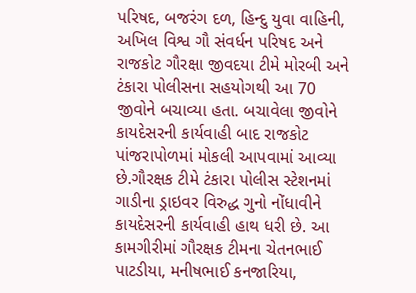પરિષદ, બજરંગ દળ, હિન્દુ યુવા વાહિની, અખિલ વિશ્વ ગૌ સંવર્ધન પરિષદ અને રાજકોટ ગૌરક્ષા જીવદયા ટીમે મોરબી અને ટંકારા પોલીસના સહયોગથી આ 70 જીવોને બચાવ્યા હતા. બચાવેલા જીવોને કાયદેસરની કાર્યવાહી બાદ રાજકોટ પાંજરાપોળમાં મોકલી આપવામાં આવ્યા છે.ગૌરક્ષક ટીમે ટંકારા પોલીસ સ્ટેશનમાં ગાડીના ડ્રાઇવર વિરુદ્ધ ગુનો નોંધાવીને કાયદેસરની કાર્યવાહી હાથ ધરી છે. આ કામગીરીમાં ગૌરક્ષક ટીમના ચેતનભાઈ પાટડીયા, મનીષભાઈ કનજારિયા,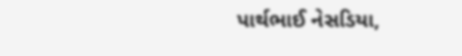પાર્થભાઈ નેસડિયા,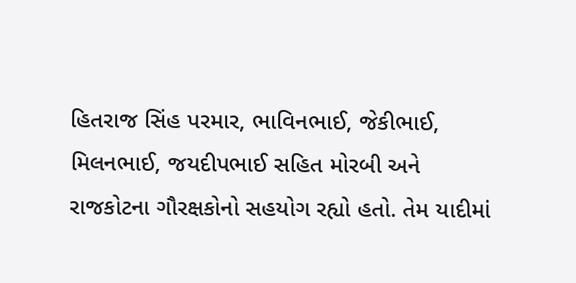હિતરાજ સિંહ પરમાર, ભાવિનભાઈ, જેકીભાઈ, મિલનભાઈ, જયદીપભાઈ સહિત મોરબી અને રાજકોટના ગૌરક્ષકોનો સહયોગ રહ્યો હતો. તેમ યાદીમાં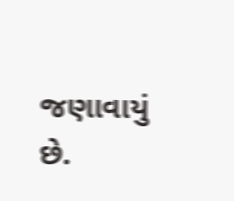જણાવાયું છે.